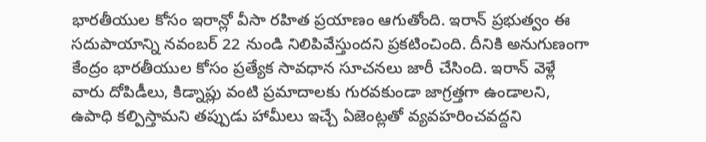భారతీయుల కోసం ఇరాన్లో వీసా రహిత ప్రయాణం ఆగుతోంది. ఇరాన్ ప్రభుత్వం ఈ సదుపాయాన్ని నవంబర్ 22 నుండి నిలిపివేస్తుందని ప్రకటించింది. దీనికి అనుగుణంగా కేంద్రం భారతీయుల కోసం ప్రత్యేక సావధాన సూచనలు జారీ చేసింది. ఇరాన్ వెళ్లే వారు దోపిడీలు, కిడ్నాప్లు వంటి ప్రమాదాలకు గురవకుండా జాగ్రత్తగా ఉండాలని, ఉపాధి కల్పిస్తామని తప్పుడు హామీలు ఇచ్చే ఏజెంట్లతో వ్యవహరించవద్దని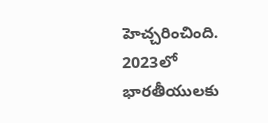హెచ్చరించింది.
2023లో భారతీయులకు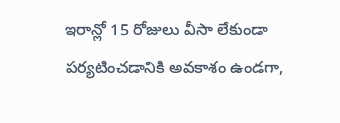ఇరాన్లో 15 రోజులు వీసా లేకుండా పర్యటించడానికి అవకాశం ఉండగా,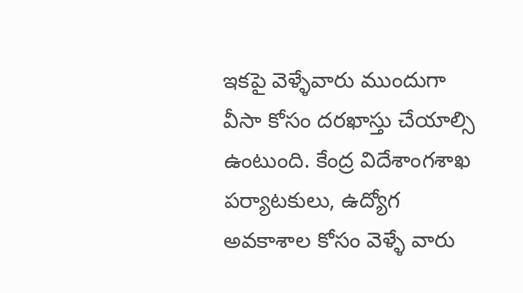ఇకపై వెళ్ళేవారు ముందుగా వీసా కోసం దరఖాస్తు చేయాల్సి ఉంటుంది. కేంద్ర విదేశాంగశాఖ పర్యాటకులు, ఉద్యోగ అవకాశాల కోసం వెళ్ళే వారు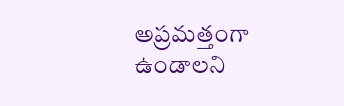అప్రమత్తంగా ఉండాలని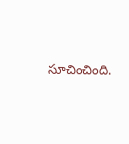సూచించింది.